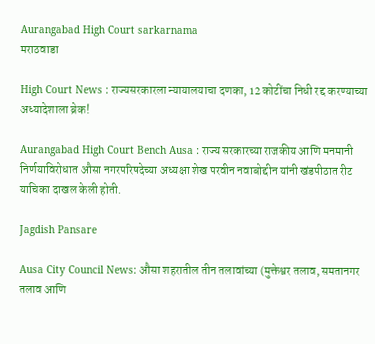Aurangabad High Court sarkarnama
मराठवाडा

High Court News : राज्यसरकारला न्यायालयाचा दणका, 12 कोटींचा निधी रद्द करण्याच्या अध्यादेशाला ब्रेक!

Aurangabad High Court Bench Ausa : राज्य सरकारच्या राजकीय आणि मनमानी निर्णयाविरोधात औसा नगरपरिषदेच्या अध्यक्षा शेख परवीन नवाबोद्दीन यांनी खंडपीठात रीट याचिका दाखल केली होती.

Jagdish Pansare

Ausa City Council News: औसा शहरातील तीन तलावांच्या (मुक्तेश्वर तलाव, समतानगर तलाव आणि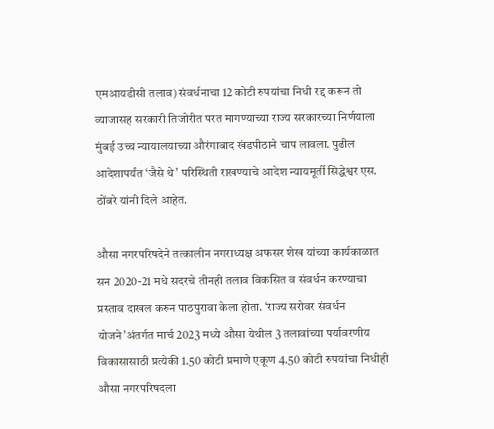एमआयडीसी तलाव) संवर्धनाचा 12 कोटी रुपयांचा निधी रद्द करून तो व्याजासह सरकारी तिजोरीत परत मागण्याच्या राज्य सरकारच्या निर्णयाला मुंबई उच्च न्यायालयाच्या औरंगाबाद खंडपीठाने चाप लावला. पुढील आदेशापर्यंत ‘जैसे थे’ परिस्थिती राखण्याचे आदेश न्यायमूर्ती सिद्धेश्वर एस. ठोंबरे यांनी दिले आहेत.

औसा नगरपरिषदेने तत्कालीन नगराध्यक्ष अफसर शेख यांच्या कार्यकाळात सन 2020-21 मधे सदरचे तीनही तलाव विकसित व संवर्धन करण्याचा प्रस्ताव दाखल करुन पाठपुरावा केला होता. ‘राज्य सरोवर संवर्धन योजने’अंतर्गत मार्च 2023 मध्ये औसा येथील 3 तलावांच्या पर्यावरणीय विकासासाठी प्रत्येकी 1.50 कोटी प्रमाणे एकूण 4.50 कोटी रुपयांचा निधीही औसा नगरपरिषदला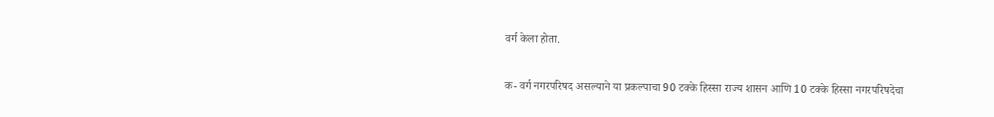वर्ग केला होता.

क- वर्ग नगरपरिषद असल्याने या प्रकल्पाचा 90 टक्के हिस्सा राज्य शासन आणि 10 टक्के हिस्सा नगरपरिषदेचा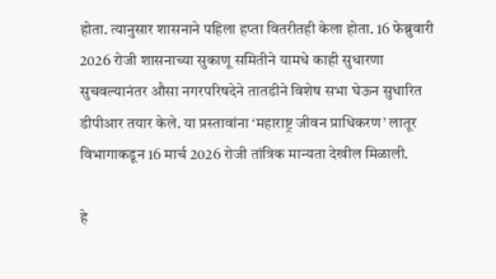होता. त्यानुसार शासनाने पहिला हप्ता वितरीतही केला होता. 16 फेब्रुवारी 2026 रोजी शासनाच्या सुकाणू समितीने यामधे काही सुधारणा सुचवल्यानंतर औसा नगरपरिषदेने तातडीने विशेष सभा घेऊन सुधारित डीपीआर तयार केले. या प्रस्तावांना ‘महाराष्ट्र जीवन प्राधिकरण’ लातूर विभागाकडून 16 मार्च 2026 रोजी तांत्रिक मान्यता देखील मिळाली.

हे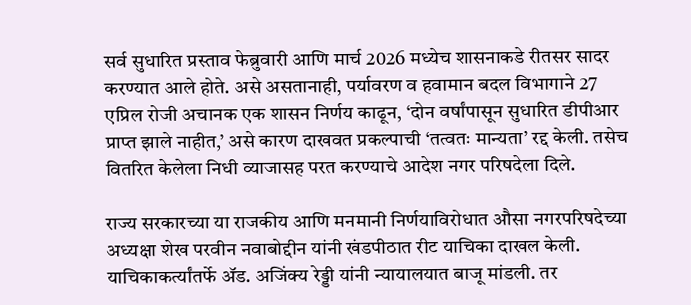सर्व सुधारित प्रस्ताव फेब्रुवारी आणि मार्च 2026 मध्येच शासनाकडे रीतसर सादर करण्यात आले होते. असे असतानाही, पर्यावरण व हवामान बदल विभागाने 27 एप्रिल रोजी अचानक एक शासन निर्णय काढून, ‘दोन वर्षांपासून सुधारित डीपीआर प्राप्त झाले नाहीत,’ असे कारण दाखवत प्रकल्पाची ‘तत्वतः मान्यता’ रद्द केली. तसेच वितरित केलेला निधी व्याजासह परत करण्याचे आदेश नगर परिषदेला दिले.

राज्य सरकारच्या या राजकीय आणि मनमानी निर्णयाविरोधात औसा नगरपरिषदेच्या अध्यक्षा शेख परवीन नवाबोद्दीन यांनी खंडपीठात रीट याचिका दाखल केली. याचिकाकर्त्यांतर्फे ॲड. अजिंक्य रेड्डी यांनी न्यायालयात बाजू मांडली. तर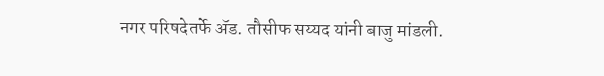नगर परिषदेतर्फे ॲड. तौसीफ सय्यद यांनी बाजु मांडली.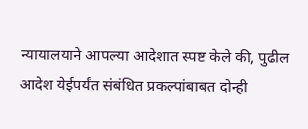न्यायालयाने आपल्या आदेशात स्पष्ट केले की, पुढील आदेश येईपर्यंत संबंधित प्रकल्पांबाबत दोन्ही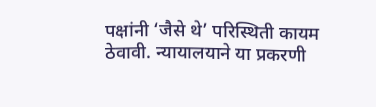पक्षांनी ‘जैसे थे’ परिस्थिती कायम ठेवावी. न्यायालयाने या प्रकरणी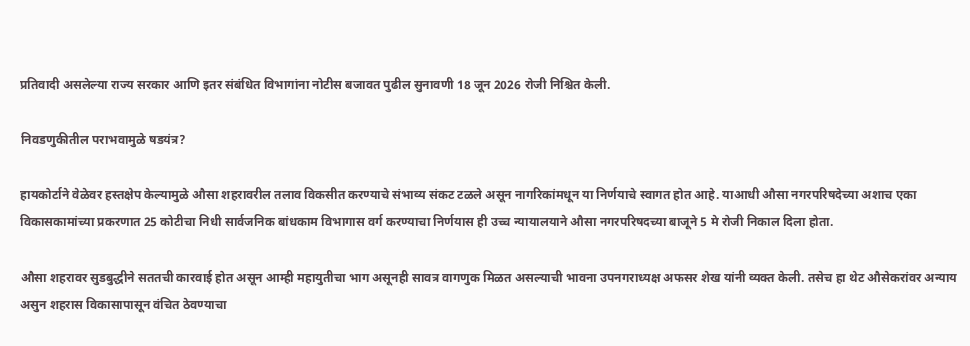प्रतिवादी असलेल्या राज्य सरकार आणि इतर संबंधित विभागांना नोटीस बजावत पुढील सुनावणी 18 जून 2026 रोजी निश्चित केली.

निवडणुकीतील पराभवामुळे षडयंत्र?

हायकोर्टाने वेळेवर हस्तक्षेप केल्यामुळे औसा शहरावरील तलाव विकसीत करण्याचे संभाव्य संकट टळले असून नागरिकांमधून या निर्णयाचे स्वागत होत आहे. याआधी औसा नगरपरिषदेच्या अशाच एका विकासकामांच्या प्रकरणात 25 कोटीचा निधी सार्वजनिक बांधकाम विभागास वर्ग करण्याचा निर्णयास ही उच्च न्यायालयाने औसा नगरपरिषदच्या बाजूने 5 मे रोजी निकाल दिला होता.

औसा शहरावर सुडबुद्धीने सततची कारवाई होत असून आम्ही महायुतीचा भाग असूनही सावत्र वागणुक मिळत असल्याची भावना उपनगराध्यक्ष अफसर शेख यांनी व्यक्त केली. तसेच हा थेट औसेकरांवर अन्याय असुन शहरास विकासापासून वंचित ठेवण्याचा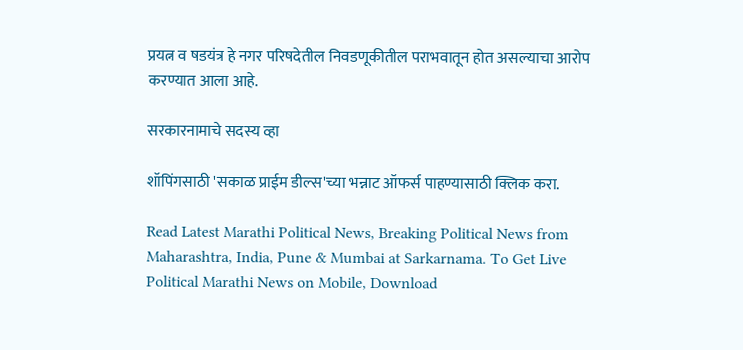प्रयत्न व षडयंत्र हे नगर परिषदेतील निवडणूकीतील पराभवातून होत असल्याचा आरोप करण्यात आला आहे.

सरकारनामाचे सदस्य व्हा

शॉपिंगसाठी 'सकाळ प्राईम डील्स'च्या भन्नाट ऑफर्स पाहण्यासाठी क्लिक करा.

Read Latest Marathi Political News, Breaking Political News from Maharashtra, India, Pune & Mumbai at Sarkarnama. To Get Live Political Marathi News on Mobile, Download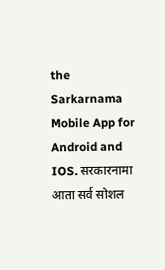the Sarkarnama Mobile App for Android and IOS. सरकारनामा आता सर्व सोशल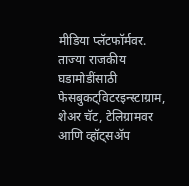मीडिया प्लॅटफॉर्मवर. ताज्या राजकीय घडामोडींसाठी फेसबुकट्विटरइन्स्टाग्राम, शेअर चॅट, टेलिग्रामवर आणि व्हॉट्सॲप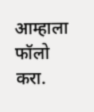आम्हाला फॉलो करा.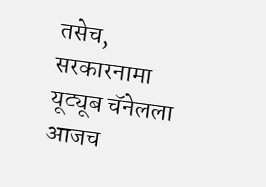तसेच, सरकारनामा यूट्यूब चॅनेलला आजच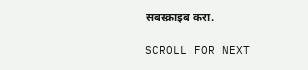सबस्क्राइब करा.

SCROLL FOR NEXT